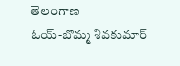తెలంగాణ
ఓయ్-బొమ్మ శివకుమార్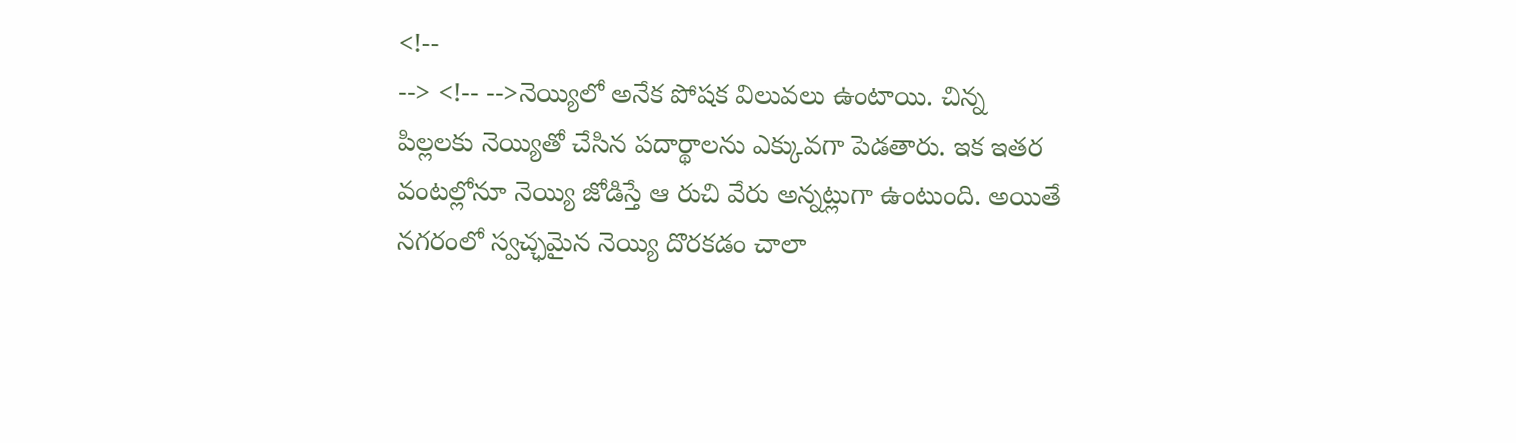<!--
--> <!-- -->నెయ్యిలో అనేక పోషక విలువలు ఉంటాయి. చిన్న పిల్లలకు నెయ్యితో చేసిన పదార్థాలను ఎక్కువగా పెడతారు. ఇక ఇతర వంటల్లోనూ నెయ్యి జోడిస్తే ఆ రుచి వేరు అన్నట్లుగా ఉంటుంది. అయితే నగరంలో స్వచ్ఛమైన నెయ్యి దొరకడం చాలా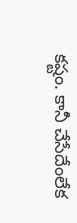కష్టం. కానీ చేసేదేంలేక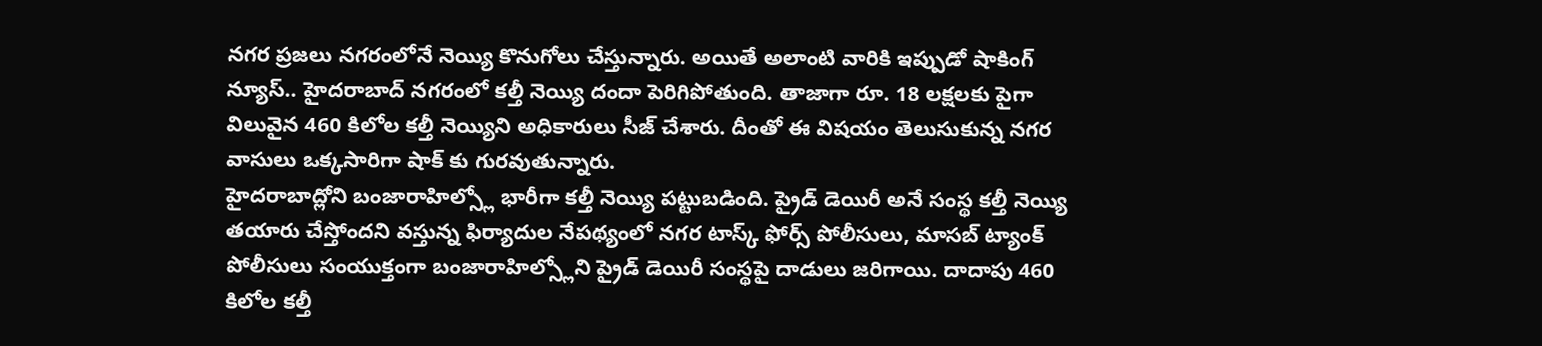నగర ప్రజలు నగరంలోనే నెయ్యి కొనుగోలు చేస్తున్నారు. అయితే అలాంటి వారికి ఇప్పుడో షాకింగ్ న్యూస్.. హైదరాబాద్ నగరంలో కల్తీ నెయ్యి దందా పెరిగిపోతుంది. తాజాగా రూ. 18 లక్షలకు పైగా విలువైన 460 కిలోల కల్తీ నెయ్యిని అధికారులు సీజ్ చేశారు. దీంతో ఈ విషయం తెలుసుకున్న నగర వాసులు ఒక్కసారిగా షాక్ కు గురవుతున్నారు.
హైదరాబాద్లోని బంజారాహిల్స్లో భారీగా కల్తీ నెయ్యి పట్టుబడింది. ప్రైడ్ డెయిరీ అనే సంస్థ కల్తీ నెయ్యి తయారు చేస్తోందని వస్తున్న ఫిర్యాదుల నేపథ్యంలో నగర టాస్క్ ఫోర్స్ పోలీసులు, మాసబ్ ట్యాంక్ పోలీసులు సంయుక్తంగా బంజారాహిల్స్లోని ప్రైడ్ డెయిరీ సంస్థపై దాడులు జరిగాయి. దాదాపు 460 కిలోల కల్తీ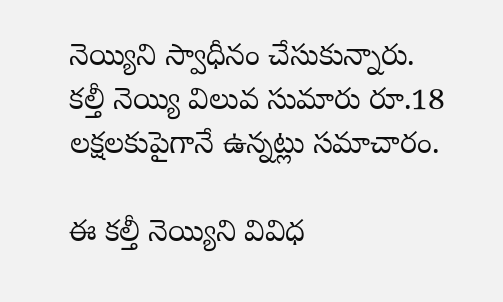నెయ్యిని స్వాధీనం చేసుకున్నారు. కల్తీ నెయ్యి విలువ సుమారు రూ.18 లక్షలకుపైగానే ఉన్నట్లు సమాచారం.

ఈ కల్తీ నెయ్యిని వివిధ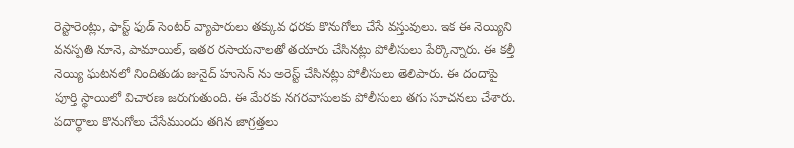రెస్టారెంట్లు, ఫాస్ట్ ఫుడ్ సెంటర్ వ్యాపారులు తక్కువ ధరకు కొనుగోలు చేసే వస్తువులు. ఇక ఈ నెయ్యిని వనస్పతి నూనె, పామాయిల్, ఇతర రసాయనాలతో తయారు చేసినట్లు పోలీసులు పేర్కొన్నారు. ఈ కల్తీ నెయ్యి ఘటనలో నిందితుడు జునైద్ హుసెన్ ను అరెస్ట్ చేసినట్లు పోలీసులు తెలిపారు. ఈ దందాపై పూర్తి స్థాయిలో విచారణ జరుగుతుంది. ఈ మేరకు నగరవాసులకు పోలీసులు తగు సూచనలు చేశారు. పదార్థాలు కొనుగోలు చేసేముందు తగిన జాగ్రత్తలు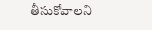తీసుకోవాలని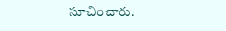సూచించారు.